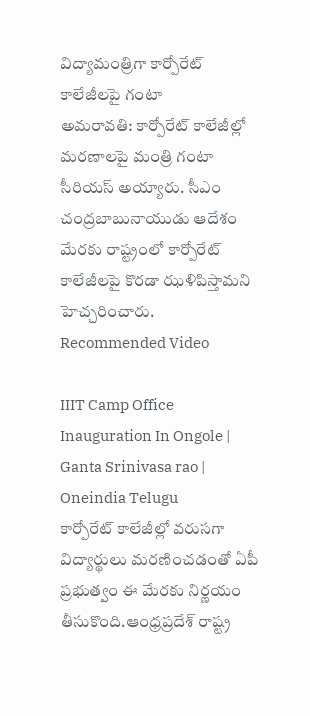విద్యామంత్రిగా కార్పోరేట్ కాలేజీలపై గంటా
అమరావతి: కార్పోరేట్ కాలేజీల్లో మరణాలపై మంత్రి గంటా సీరియస్ అయ్యారు. సీఎం చంద్రబాబునాయుడు ఆదేశం మేరకు రాష్ట్రంలో కార్పోరేట్ కాలేజీలపై కొరడా ఝళిపిస్తామని హెచ్చరించారు.
Recommended Video

IIIT Camp Office Inauguration In Ongole | Ganta Srinivasa rao | Oneindia Telugu
కార్పోరేట్ కాలేజీల్లో వరుసగా విద్యార్థులు మరణించడంతో ఏపీ ప్రభుత్వం ఈ మేరకు నిర్ణయం తీసుకొంది.ఆంధ్రప్రదేశ్ రాష్ట్ర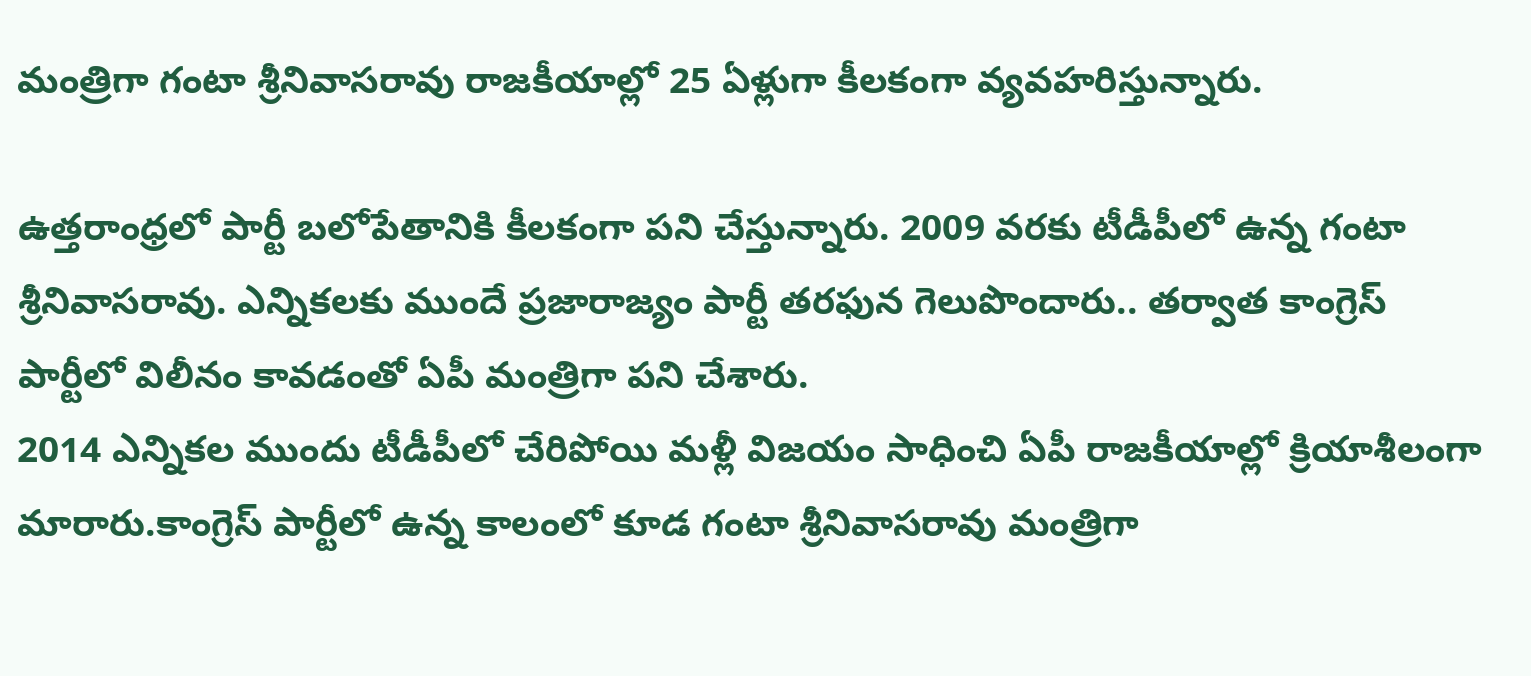మంత్రిగా గంటా శ్రీనివాసరావు రాజకీయాల్లో 25 ఏళ్లుగా కీలకంగా వ్యవహరిస్తున్నారు.

ఉత్తరాంధ్రలో పార్టీ బలోపేతానికి కీలకంగా పని చేస్తున్నారు. 2009 వరకు టీడీపీలో ఉన్న గంటా శ్రీనివాసరావు. ఎన్నికలకు ముందే ప్రజారాజ్యం పార్టీ తరఫున గెలుపొందారు.. తర్వాత కాంగ్రెస్ పార్టీలో విలీనం కావడంతో ఏపీ మంత్రిగా పని చేశారు.
2014 ఎన్నికల ముందు టీడీపీలో చేరిపోయి మళ్లీ విజయం సాధించి ఏపీ రాజకీయాల్లో క్రియాశీలంగా మారారు.కాంగ్రెస్ పార్టీలో ఉన్న కాలంలో కూడ గంటా శ్రీనివాసరావు మంత్రిగా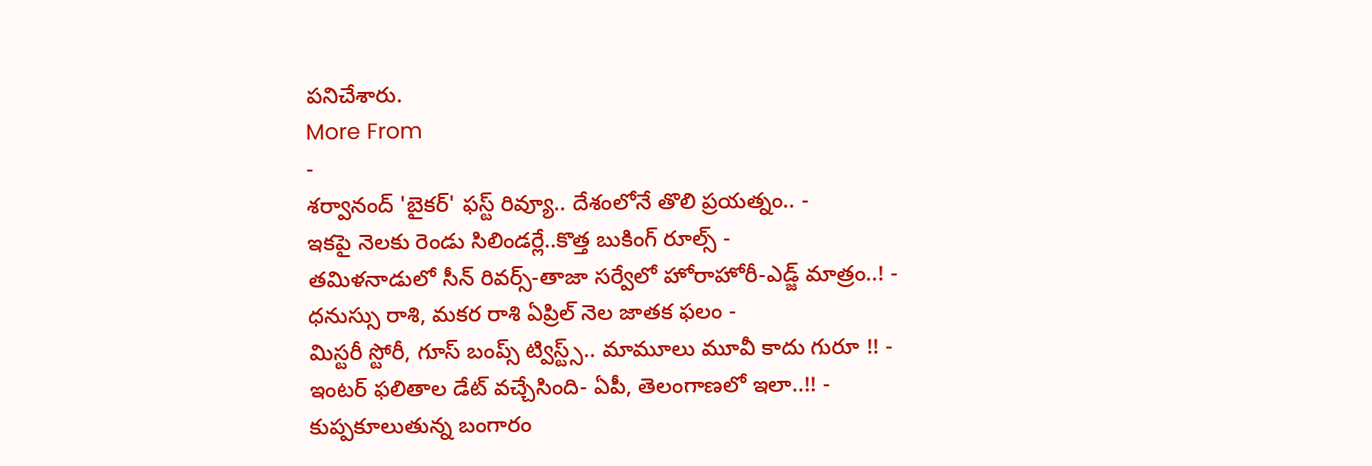పనిచేశారు.
More From
-
శర్వానంద్ 'బైకర్' ఫస్ట్ రివ్యూ.. దేశంలోనే తొలి ప్రయత్నం.. -
ఇకపై నెలకు రెండు సిలిండర్లే..కొత్త బుకింగ్ రూల్స్ -
తమిళనాడులో సీన్ రివర్స్-తాజా సర్వేలో హోరాహోరీ-ఎడ్జ్ మాత్రం..! -
ధనుస్సు రాశి, మకర రాశి ఏప్రిల్ నెల జాతక ఫలం -
మిస్టరీ స్టోరీ, గూస్ బంప్స్ ట్విస్ట్స్.. మామూలు మూవీ కాదు గురూ !! -
ఇంటర్ ఫలితాల డేట్ వచ్చేసింది- ఏపీ, తెలంగాణలో ఇలా..!! -
కుప్పకూలుతున్న బంగారం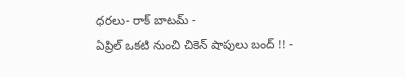ధరలు- రాక్ బాటమ్ -
ఏప్రిల్ ఒకటి నుంచి చికెన్ షాపులు బంద్ !! -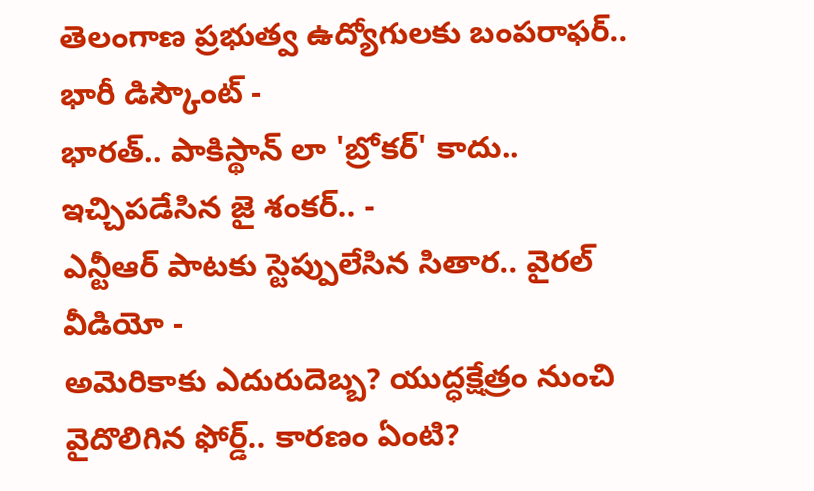తెలంగాణ ప్రభుత్వ ఉద్యోగులకు బంపరాఫర్.. భారీ డిస్కౌంట్ -
భారత్.. పాకిస్థాన్ లా 'బ్రోకర్' కాదు.. ఇచ్చిపడేసిన జై శంకర్.. -
ఎన్టీఆర్ పాటకు స్టెప్పులేసిన సితార.. వైరల్ వీడియో -
అమెరికాకు ఎదురుదెబ్బ? యుద్ధక్షేత్రం నుంచి వైదొలిగిన ఫోర్డ్.. కారణం ఏంటి?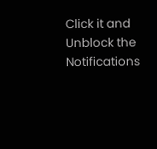Click it and Unblock the Notifications